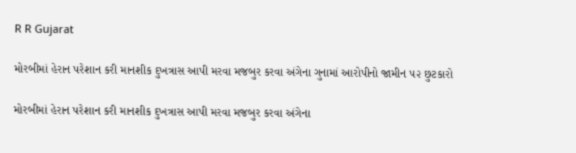R R Gujarat

મોરબીમાં હેરાન પરેશાન કરી માનશીક દુખત્રાસ આપી મરવા મજબુર કરવા અંગેના ગુનામાં આરોપીનો જામીન ૫૨ છુટકારો

મોરબીમાં હેરાન પરેશાન કરી માનશીક દુખત્રાસ આપી મરવા મજબુર કરવા અંગેના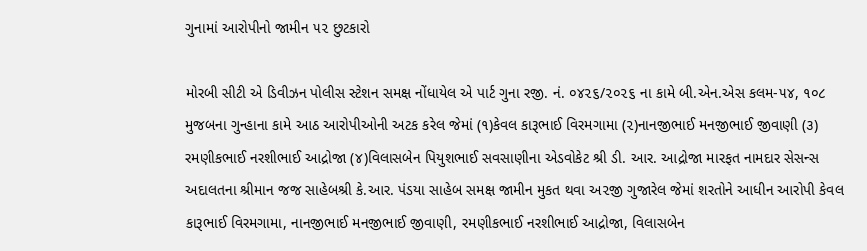ગુનામાં આરોપીનો જામીન ૫૨ છુટકારો

મોરબી સીટી એ ડિવીઝન પોલીસ સ્ટેશન સમક્ષ નોંધાયેલ એ પાર્ટ ગુના રજી. નં. ૦૪૨૬/૨૦૨૬ ના કામે બી.એન.એસ કલમ-૫૪, ૧૦૮ મુજબના ગુન્હાના કામે આઠ આરોપીઓની અટક કરેલ જેમાં (૧)કેવલ કારૂભાઈ વિરમગામા (૨)નાનજીભાઈ મનજીભાઈ જીવાણી (૩) રમણીકભાઈ નરશીભાઈ આદ્રોજા (૪)વિલાસબેન પિયુશભાઈ સવસાણીના એડવોકેટ શ્રી ડી. આર. આદ્રોજા મારફત નામદાર સેસન્સ અદાલતના શ્રીમાન જજ સાહેબશ્રી કે.આર. પંડયા સાહેબ સમક્ષ જામીન મુકત થવા અ૨જી ગુજારેલ જેમાં શરતોને આધીન આરોપી કેવલ કારૂભાઈ વિરમગામા, નાનજીભાઈ મનજીભાઈ જીવાણી, રમણીકભાઈ નરશીભાઈ આદ્રોજા, વિલાસબેન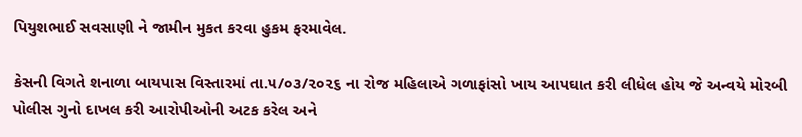પિયુશભાઈ સવસાણી ને જામીન મુકત કરવા હુકમ ફરમાવેલ.

કેસની વિગતે શનાળા બાયપાસ વિસ્તારમાં તા.૫/૦૩/૨૦૨૬ ના રોજ મહિલાએ ગળાફાંસો ખાય આપઘાત કરી લીધેલ હોય જે અન્વયે મોરબી પોલીસ ગુનો દાખલ કરી આરોપીઓની અટક કરેલ અને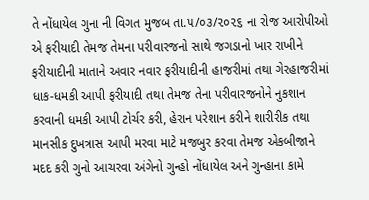તે નોંધાયેલ ગુના ની વિગત મુજબ તા.૫/૦૩/૨૦૨૬ ના રોજ આરોપીઓ એ ફરીયાદી તેમજ તેમના પરીવારજનો સાથે જગડાનો ખાર રાખીને ફરીયાદીની માતાને અવાર નવાર ફરીયાદીની હાજરીમાં તથા ગેરહાજરીમાં ધાક-ધમકી આપી ફરીયાદી તથા તેમજ તેના પરીવારજનોને નુકશાન કરવાની ધમકી આપી ટોર્ચર કરી, હેરાન પરેશાન કરીને શારીરીક તથા માનસીક દુખત્રાસ આપી મરવા માટે મજબુર કરવા તેમજ એકબીજાને મદદ કરી ગુનો આચરવા અંગેનો ગુન્હો નોંધાયેલ અને ગુન્હાના કામે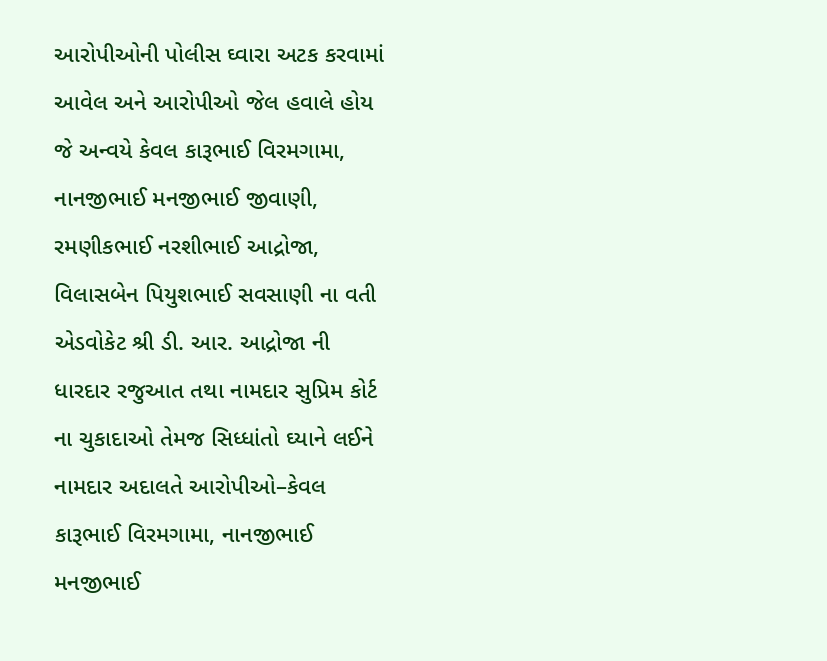આરોપીઓની પોલીસ ઘ્વારા અટક કરવામાં આવેલ અને આરોપીઓ જેલ હવાલે હોય જે અન્વયે કેવલ કારૂભાઈ વિરમગામા, નાનજીભાઈ મનજીભાઈ જીવાણી, રમણીકભાઈ નરશીભાઈ આદ્રોજા, વિલાસબેન પિયુશભાઈ સવસાણી ના વતી એડવોકેટ શ્રી ડી. આર. આદ્રોજા ની ધારદાર રજુઆત તથા નામદાર સુપ્રિમ કોર્ટ ના ચુકાદાઓ તેમજ સિધ્ધાંતો ઘ્યાને લઈને નામદાર અદાલતે આરોપીઓ–કેવલ કારૂભાઈ વિરમગામા, નાનજીભાઈ મનજીભાઈ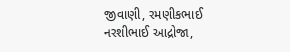જીવાણી, રમણીકભાઈ નરશીભાઈ આદ્રોજા,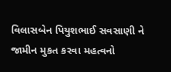વિલાસબેન પિયુશભાઈ સવસાણી ને જામીન મુકત કરવા મહત્વનો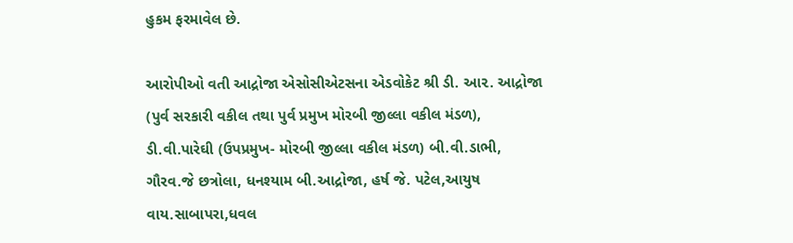હુકમ ફરમાવેલ છે.

આરોપીઓ વતી આદ્રોજા એસોસીએટસના એડવોકેટ શ્રી ડી. આ૨. આદ્રોજા (પુર્વ સરકારી વકીલ તથા પુર્વ પ્રમુખ મોરબી જીલ્લા વકીલ મંડળ), ડી.વી.પારેઘી (ઉપપ્રમુખ- મોરબી જીલ્લા વકીલ મંડળ) બી.વી.ડાભી, ગૌરવ.જે છત્રોલા, ધનશ્યામ બી.આદ્રોજા, હર્ષ જે. પટેલ,આયુષ વાય.સાબાપરા,ધવલ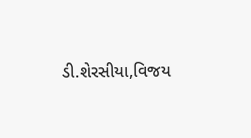ડી.શેરસીયા,વિજય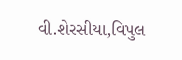વી.શેરસીયા,વિપુલ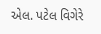એલ. પટેલ વિગેરે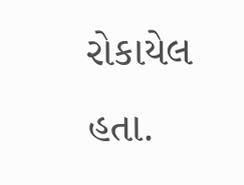રોકાયેલ હતા.